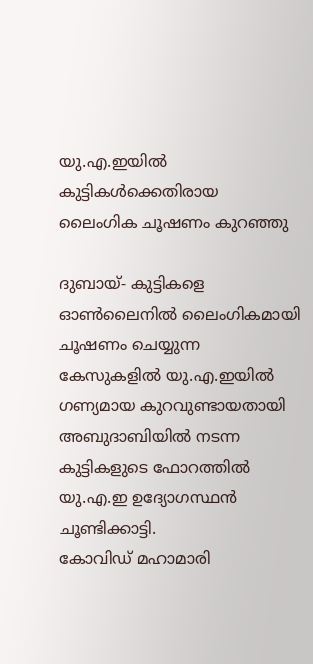യു.എ.ഇയില്‍ കുട്ടികള്‍ക്കെതിരായ ലൈംഗിക ചൂഷണം കുറഞ്ഞു

ദുബായ്- കുട്ടികളെ ഓണ്‍ലൈനില്‍ ലൈംഗികമായി ചൂഷണം ചെയ്യുന്ന കേസുകളില്‍ യു.എ.ഇയില്‍ ഗണ്യമായ കുറവുണ്ടായതായി അബുദാബിയില്‍ നടന്ന കുട്ടികളുടെ ഫോറത്തില്‍ യു.എ.ഇ ഉദ്യോഗസ്ഥന്‍ ചൂണ്ടിക്കാട്ടി.
കോവിഡ് മഹാമാരി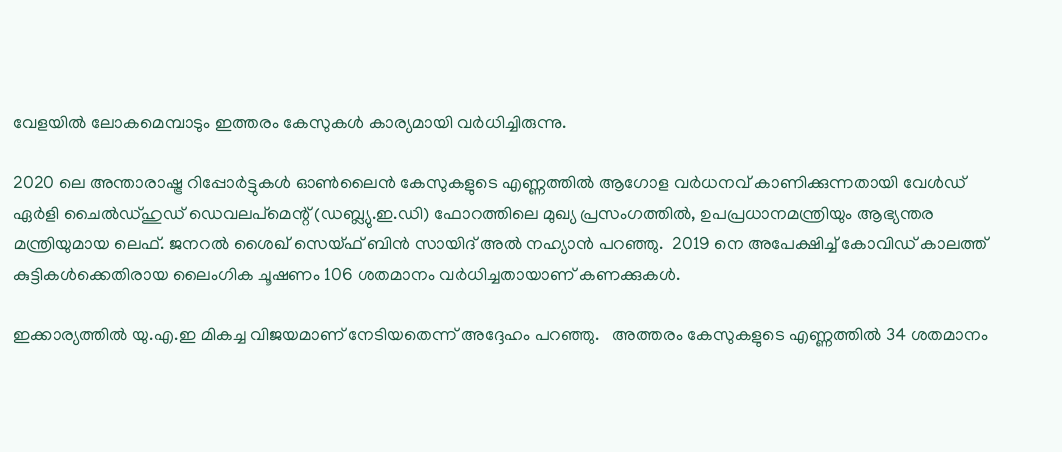വേളയില്‍ ലോകമെമ്പാടും ഇത്തരം കേസുകള്‍ കാര്യമായി വര്‍ധിച്ചിരുന്നു.

2020 ലെ അന്താരാഷ്ട്ര റിപ്പോര്‍ട്ടുകള്‍ ഓണ്‍ലൈന്‍ കേസുകളുടെ എണ്ണത്തില്‍ ആഗോള വര്‍ധനവ് കാണിക്കുന്നതായി വേള്‍ഡ് ഏര്‍ളി ചൈല്‍ഡ്ഹുഡ് ഡെവലപ്മെന്റ് (ഡബ്ല്യു.ഇ.ഡി) ഫോറത്തിലെ മുഖ്യ പ്രസംഗത്തില്‍, ഉപപ്രധാനമന്ത്രിയും ആഭ്യന്തര മന്ത്രിയുമായ ലെഫ്. ജനറല്‍ ശൈഖ് സെയ്ഫ് ബിന്‍ സായിദ് അല്‍ നഹ്യാന്‍ പറഞ്ഞു.  2019 നെ അപേക്ഷിച്ച് കോവിഡ് കാലത്ത് കുട്ടികള്‍ക്കെതിരായ ലൈംഗിക ചൂഷണം 106 ശതമാനം വര്‍ധിച്ചതായാണ് കണക്കുകള്‍.

ഇക്കാര്യത്തില്‍ യു.എ.ഇ മികച്ച വിജയമാണ് നേടിയതെന്ന് അദ്ദേഹം പറഞ്ഞു.   അത്തരം കേസുകളുടെ എണ്ണത്തില്‍ 34 ശതമാനം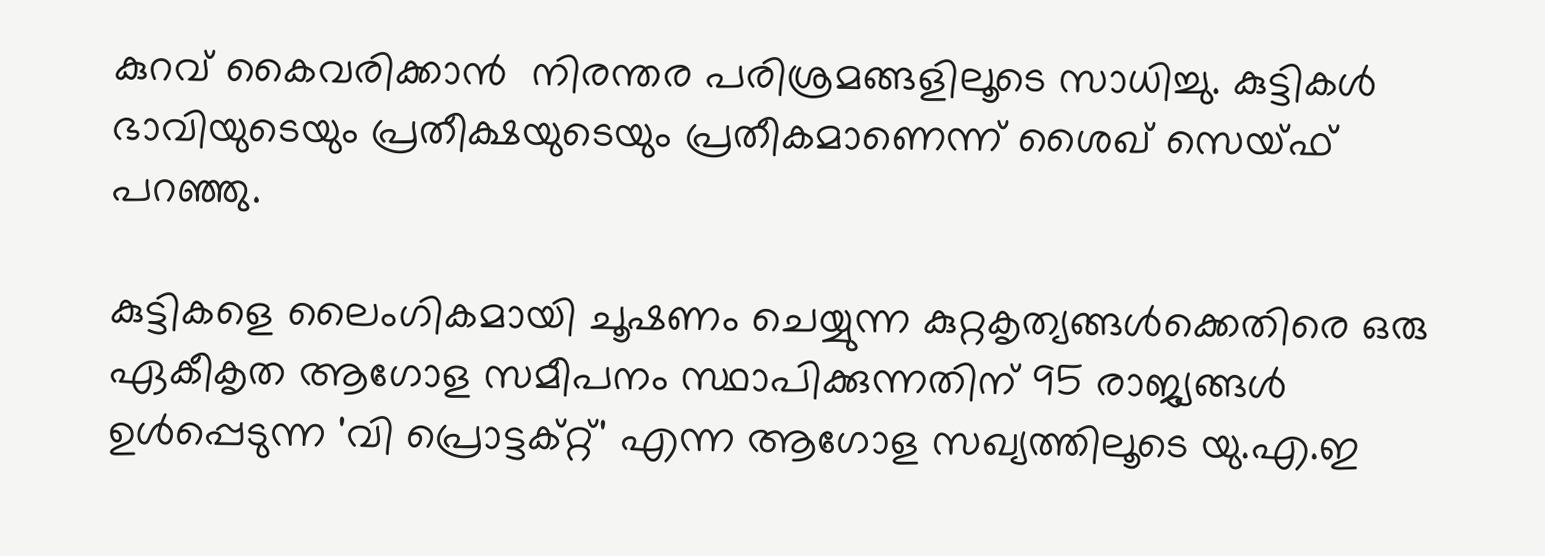കുറവ് കൈവരിക്കാന്‍  നിരന്തര പരിശ്രമങ്ങളിലൂടെ സാധിച്ചു. കുട്ടികള്‍ ഭാവിയുടെയും പ്രതീക്ഷയുടെയും പ്രതീകമാണെന്ന് ശൈഖ് സെയ്ഫ് പറഞ്ഞു.

കുട്ടികളെ ലൈംഗികമായി ചൂഷണം ചെയ്യുന്ന കുറ്റകൃത്യങ്ങള്‍ക്കെതിരെ ഒരു ഏകീകൃത ആഗോള സമീപനം സ്ഥാപിക്കുന്നതിന് 95 രാജ്യങ്ങള്‍ ഉള്‍പ്പെടുന്ന 'വി പ്രൊട്ടക്റ്റ്' എന്ന ആഗോള സഖ്യത്തിലൂടെ യു.എ.ഇ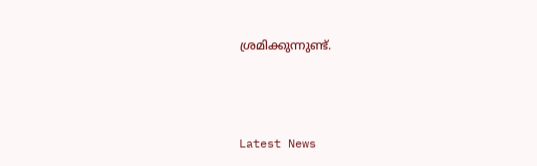ശ്രമിക്കുന്നുണ്ട്.



Latest News